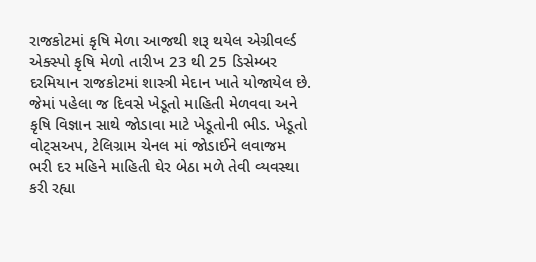રાજકોટમાં કૃષિ મેળા આજથી શરૂ થયેલ એગ્રીવર્લ્ડ એક્સ્પો કૃષિ મેળો તારીખ 23 થી 25 ડિસેમ્બર દરમિયાન રાજકોટમાં શાસ્ત્રી મેદાન ખાતે યોજાયેલ છે.
જેમાં પહેલા જ દિવસે ખેડૂતો માહિતી મેળવવા અને કૃષિ વિજ્ઞાન સાથે જોડાવા માટે ખેડૂતોની ભીડ. ખેડૂતો વોટ્સઅપ, ટેલિગ્રામ ચેનલ માં જોડાઈને લવાજમ ભરી દર મહિને માહિતી ઘેર બેઠા મળે તેવી વ્યવસ્થા કરી રહ્યા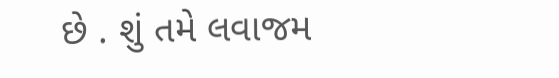છે . શું તમે લવાજમ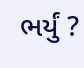ભર્યું ?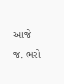આજે જ. ભરો